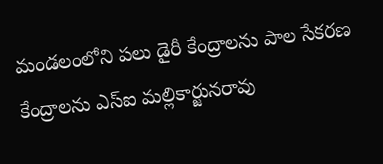మండలంలోని పలు డైరీ కేంద్రాలను పాల సేకరణ కేంద్రాలను ఎస్ఐ మల్లికార్జునరావు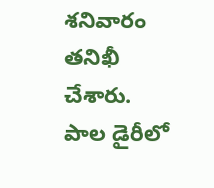శనివారం తనిఖీ చేశారు. పాల డైరీలో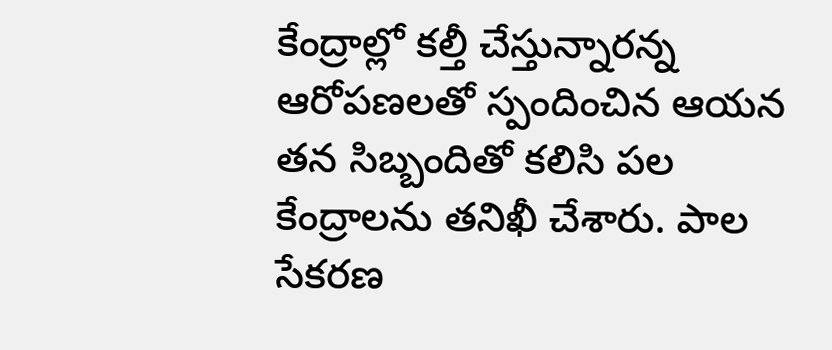కేంద్రాల్లో కల్తీ చేస్తున్నారన్న ఆరోపణలతో స్పందించిన ఆయన తన సిబ్బందితో కలిసి పల కేంద్రాలను తనిఖీ చేశారు. పాల సేకరణ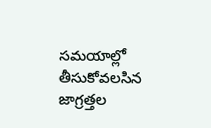సమయాల్లో తీసుకోవలసిన జాగ్రత్తల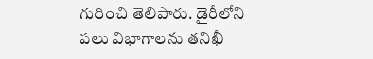గురించి తెలిపారు. డైరీలోని పలు విభాగాలను తనిఖీ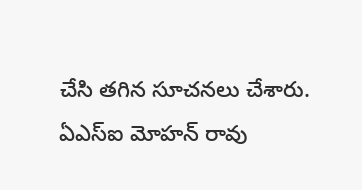చేసి తగిన సూచనలు చేశారు. ఏఎస్ఐ మోహన్ రావు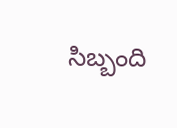సిబ్బంది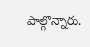పాల్గొన్నారు.